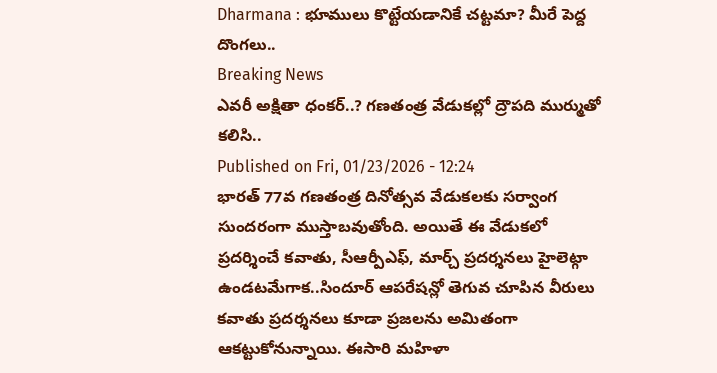Dharmana : భూములు కొట్టేయడానికే చట్టమా? మీరే పెద్ద దొంగలు..
Breaking News
ఎవరీ అక్షితా ధంకర్..? గణతంత్ర వేడుకల్లో ద్రౌపది ముర్ముతో కలిసి..
Published on Fri, 01/23/2026 - 12:24
భారత్ 77వ గణతంత్ర దినోత్సవ వేడుకలకు సర్వాంగ సుందరంగా ముస్తాబవుతోంది. అయితే ఈ వేడుకలో ప్రదర్శించే కవాతు, సీఆర్పీఎఫ్, మార్చ్ ప్రదర్శనలు హైలెట్గా ఉండటమేగాక..సిందూర్ ఆపరేషన్లో తెగువ చూపిన వీరులు కవాతు ప్రదర్శనలు కూడా ప్రజలను అమితంగా ఆకట్టుకోనున్నాయి. ఈసారి మహిళా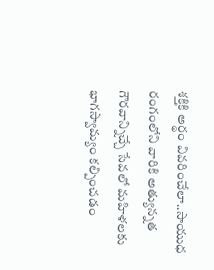శక్తికి అర్థం వివరించేలా..సాయుధ రంగంలోని వారికి అత్యున్నత గౌరవాన్నిచ్చే సేవలో మహిళలకు భాగస్వామ్యం కల్పించడం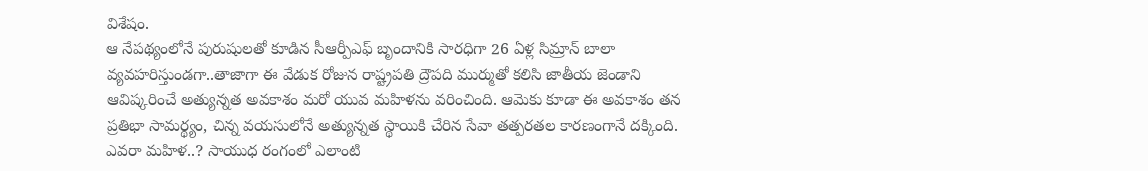విశేషం.
ఆ నేపథ్యంలోనే పురుషులతో కూడిన సీఆర్పీఎఫ్ బృందానికి సారధిగా 26 ఏళ్ల సిమ్రాన్ బాలా వ్యవహరిస్తుండగా..తాజాగా ఈ వేడుక రోజున రాష్ట్రపతి ద్రౌపది ముర్ముతో కలిసి జాతీయ జెండాని ఆవిష్కరించే అత్యున్నత అవకాశం మరో యువ మహిళను వరించింది. ఆమెకు కూడా ఈ అవకాశం తన ప్రతిభా సామర్థ్యం, చిన్న వయసులోనే అత్యున్నత స్థాయికి చేరిన సేవా తత్పరతల కారణంగానే దక్కింది. ఎవరా మహిళ..? సాయుధ రంగంలో ఎలాంటి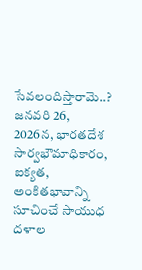సేవలందిస్తారామె..?
జనవరి 26, 2026న, భారతదేశ సార్వభౌమాధికారం, ఐక్యత, అంకితభావాన్ని సూచించే సాయుధ దళాల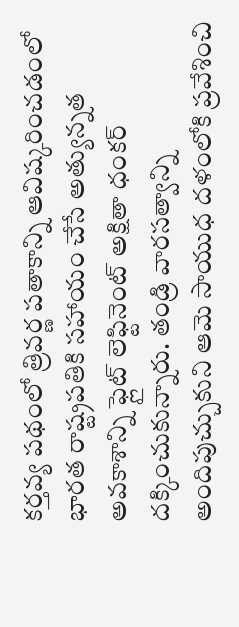కర్తవ్య పథంలో త్రివర్ణ పతాకాన్ని ఆవిష్కరించడంలో భారత రాష్ట్రపతికి సహాయం చేసే అత్యున్నత అవకాశాన్ని ఫ్లైట్ లెఫ్టినెంట్ అక్షితా ధంకర్ దక్కించుకున్నారు. తండ్రి వారసత్వాన్ని అందిపుచ్చుకుని ఆమె సాయుధ దళంలోకి ప్రవేశించి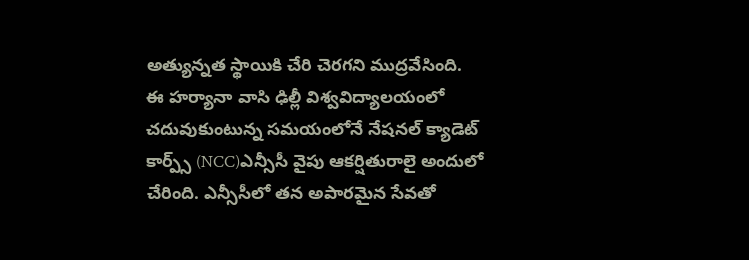అత్యున్నత స్థాయికి చేరి చెరగని ముద్రవేసింది.
ఈ హర్యానా వాసి ఢిల్లీ విశ్వవిద్యాలయంలో చదువుకుంటున్న సమయంలోనే నేషనల్ క్యాడెట్ కార్ప్స్ (NCC)ఎన్సీసీ వైపు ఆకర్షితురాలై అందులో చేరింది. ఎన్సీసీలో తన అపారమైన సేవతో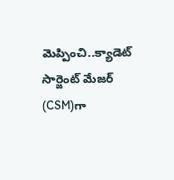మెప్పించి..క్యాడెట్ సార్జెంట్ మేజర్ (CSM)గా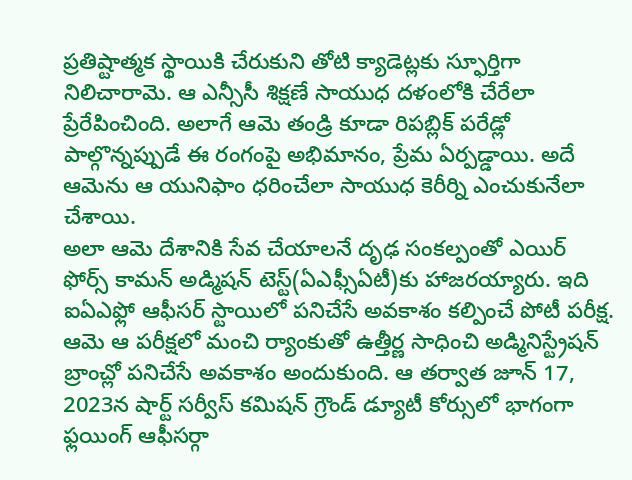ప్రతిష్టాత్మక స్థాయికి చేరుకుని తోటి క్యాడెట్లకు స్ఫూర్తిగా నిలిచారామె. ఆ ఎన్సీసీ శిక్షణే సాయుధ దళంలోకి చేరేలా ప్రేరేపించింది. అలాగే ఆమె తండ్రి కూడా రిపబ్లిక్ పరేడ్లో పాల్గొన్నప్పుడే ఈ రంగంపై అభిమానం, ప్రేమ ఏర్పడ్డాయి. అదే ఆమెను ఆ యునిఫాం ధరించేలా సాయుధ కెరీర్ని ఎంచుకునేలా చేశాయి.
అలా ఆమె దేశానికి సేవ చేయాలనే దృఢ సంకల్పంతో ఎయిర్ ఫోర్స్ కామన్ అడ్మిషన్ టెస్ట్(ఏఎఫ్సీఏటీ)కు హాజరయ్యారు. ఇది ఐఏఎఫ్లో ఆఫీసర్ స్టాయిలో పనిచేసే అవకాశం కల్పించే పోటీ పరీక్ష. ఆమె ఆ పరీక్షలో మంచి ర్యాంకుతో ఉత్తీర్ణ సాధించి అడ్మినిస్ట్రేషన్ బ్రాంచ్లో పనిచేసే అవకాశం అందుకుంది. ఆ తర్వాత జూన్ 17, 2023న షార్ట్ సర్వీస్ కమిషన్ గ్రౌండ్ డ్యూటీ కోర్సులో భాగంగా ఫ్లయింగ్ ఆఫీసర్గా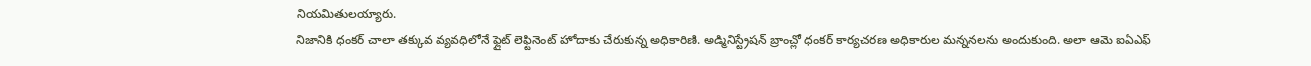నియమితులయ్యారు.
నిజానికి ధంకర్ చాలా తక్కువ వ్యవధిలోనే ఫ్లైట్ లెఫ్టినెంట్ హోదాకు చేరుకున్న అధికారిణి. అడ్మినిస్ట్రేషన్ బ్రాంచ్లో ధంకర్ కార్యచరణ అధికారుల మన్ననలను అందుకుంది. అలా ఆమె ఐఏఎఫ్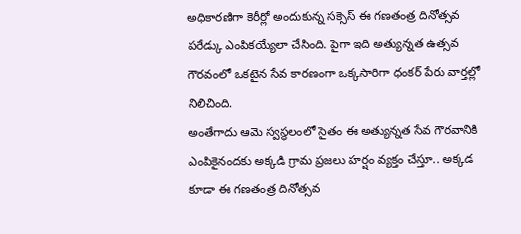అధికారణిగా కెరీర్లో అందుకున్న సక్సెస్ ఈ గణతంత్ర దినోత్సవ పరేడ్కు ఎంపికయ్యేలా చేసింది. పైగా ఇది అత్యున్నత ఉత్సవ గౌరవంలో ఒకటైన సేవ కారణంగా ఒక్కసారిగా ధంకర్ పేరు వార్తల్లో నిలిచింది.
అంతేగాదు ఆమె స్వస్థలంలో సైతం ఈ అత్యున్నత సేవ గౌరవానికి ఎంపికైనందకు అక్కడి గ్రామ ప్రజలు హర్షం వ్యక్తం చేస్తూ.. అక్కడ కూడా ఈ గణతంత్ర దినోత్సవ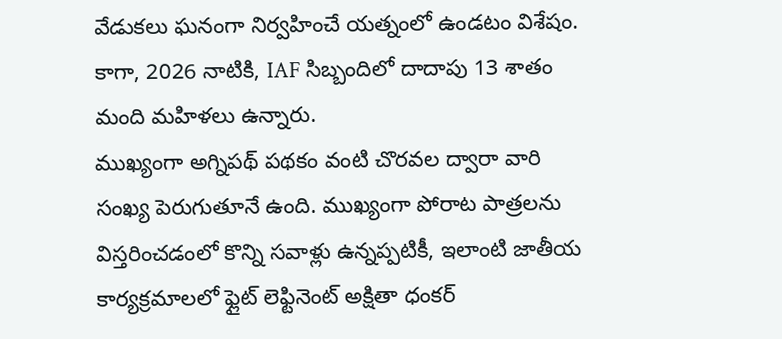వేడుకలు ఘనంగా నిర్వహించే యత్నంలో ఉండటం విశేషం. కాగా, 2026 నాటికి, IAF సిబ్బందిలో దాదాపు 13 శాతం మంది మహిళలు ఉన్నారు.
ముఖ్యంగా అగ్నిపథ్ పథకం వంటి చొరవల ద్వారా వారి సంఖ్య పెరుగుతూనే ఉంది. ముఖ్యంగా పోరాట పాత్రలను విస్తరించడంలో కొన్ని సవాళ్లు ఉన్నప్పటికీ, ఇలాంటి జాతీయ కార్యక్రమాలలో ఫ్లైట్ లెఫ్టినెంట్ అక్షితా ధంకర్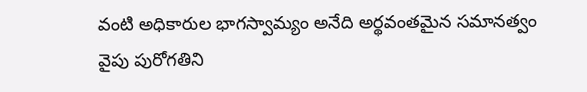వంటి అధికారుల భాగస్వామ్యం అనేది అర్థవంతమైన సమానత్వం వైపు పురోగతిని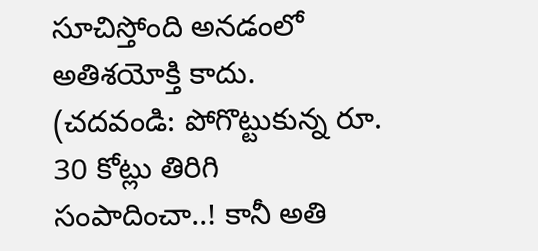సూచిస్తోంది అనడంలో అతిశయోక్తి కాదు.
(చదవండి: పోగొట్టుకున్న రూ. 30 కోట్లు తిరిగి సంపాదించా..! కానీ అతి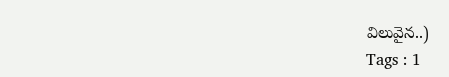విలువైన..)
Tags : 1